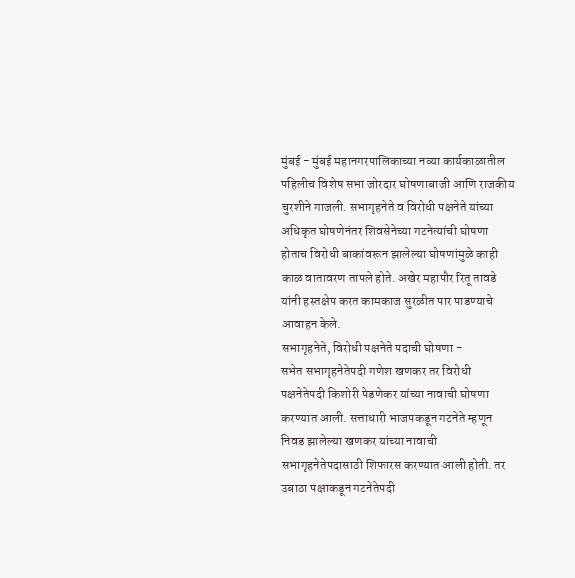मुंबई - मुंबई महानगरपालिकाच्या नव्या कार्यकाळातील पहिलीच विशेष सभा जोरदार घोषणाबाजी आणि राजकीय चुरशीने गाजली. सभागृहनेते व विरोधी पक्षनेते यांच्या अधिकृत घोषणेनंतर शिवसेनेच्या गटनेत्यांची घोषणा होताच विरोधी बाकांवरून झालेल्या घोषणांमुळे काही काळ वातावरण तापले होते. अखेर महापौर रितू तावडे यांनी हस्तक्षेप करत कामकाज सुरळीत पार पाडण्याचे आवाहन केले.
सभागृहनेते, विरोधी पक्षनेते पदाची घोषणा -
सभेत सभागृहनेतेपदी गणेश खणकर तर विरोधी पक्षनेतेपदी किशोरी पेडणेकर यांच्या नावाची घोषणा करण्यात आली. सत्ताधारी भाजपकडून गटनेते म्हणून निवड झालेल्या खणकर यांच्या नावाची सभागृहनेतेपदासाठी शिफारस करण्यात आली होती. तर उबाठा पक्षाकडून गटनेतेपदी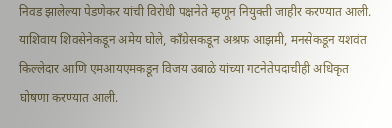निवड झालेल्या पेडणेकर यांची विरोधी पक्षनेते म्हणून नियुक्ती जाहीर करण्यात आली. याशिवाय शिवसेनेकडून अमेय घोले, काँग्रेसकडून अश्रफ आझमी, मनसेकडून यशवंत किल्लेदार आणि एमआयएमकडून विजय उबाळे यांच्या गटनेतेपदाचीही अधिकृत घोषणा करण्यात आली.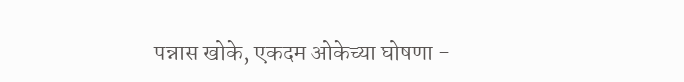पन्नास खोके, एकदम ओकेच्या घोषणा -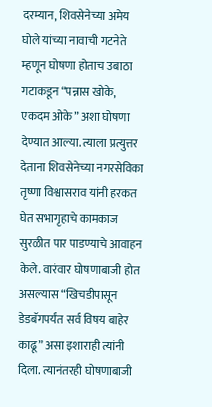दरम्यान, शिवसेनेच्या अमेय घोले यांच्या नावाची गटनेते म्हणून घोषणा होताच उबाठा गटाकडून “पन्नास खोके, एकदम ओके” अशा घोषणा देण्यात आल्या. त्याला प्रत्युत्तर देताना शिवसेनेच्या नगरसेविका तृष्णा विश्वासराव यांनी हरकत घेत सभागृहाचे कामकाज सुरळीत पार पाडण्याचे आवाहन केले. वारंवार घोषणाबाजी होत असल्यास “खिचडीपासून डेडबॅगपर्यंत सर्व विषय बाहेर काढू” असा इशाराही त्यांनी दिला. त्यानंतरही घोषणाबाजी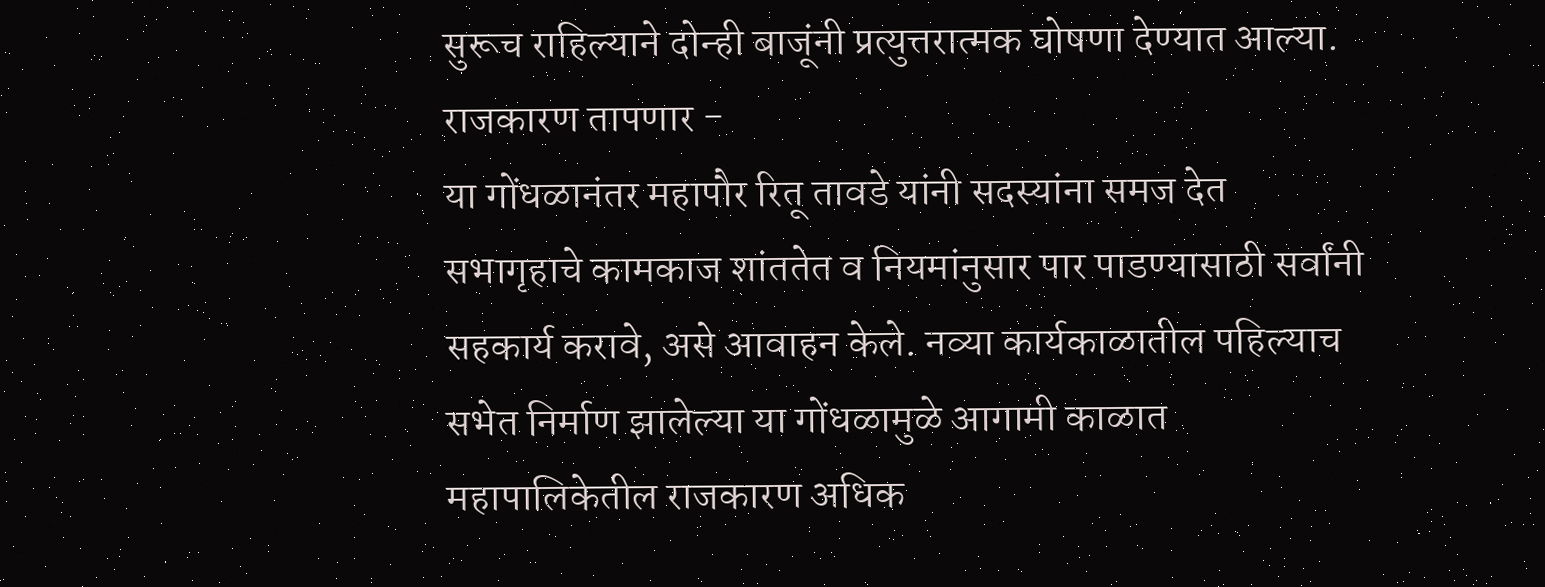सुरूच राहिल्याने दोन्ही बाजूंनी प्रत्युत्तरात्मक घोषणा देण्यात आल्या.
राजकारण तापणार -
या गोंधळानंतर महापौर रितू तावडे यांनी सदस्यांना समज देत सभागृहाचे कामकाज शांततेत व नियमांनुसार पार पाडण्यासाठी सर्वांनी सहकार्य करावे, असे आवाहन केले. नव्या कार्यकाळातील पहिल्याच सभेत निर्माण झालेल्या या गोंधळामुळे आगामी काळात महापालिकेतील राजकारण अधिक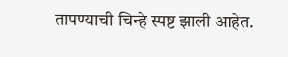तापण्याची चिन्हे स्पष्ट झाली आहेत.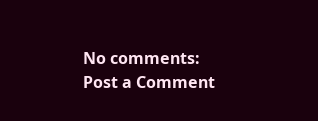No comments:
Post a Comment